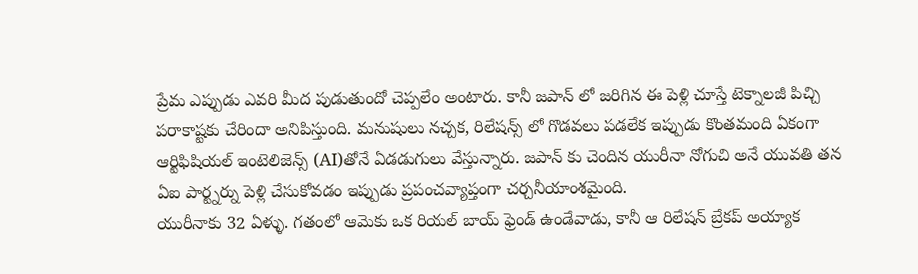ప్రేమ ఎప్పుడు ఎవరి మీద పుడుతుందో చెప్పలేం అంటారు. కానీ జపాన్ లో జరిగిన ఈ పెళ్లి చూస్తే టెక్నాలజీ పిచ్చి పరాకాష్టకు చేరిందా అనిపిస్తుంది. మనుషులు నచ్చక, రిలేషన్స్ లో గొడవలు పడలేక ఇప్పుడు కొంతమంది ఏకంగా ఆర్టిఫిషియల్ ఇంటెలిజెన్స్ (AI)తోనే ఏడడుగులు వేస్తున్నారు. జపాన్ కు చెందిన యురీనా నోగుచి అనే యువతి తన ఏఐ పార్ట్నర్ను పెళ్లి చేసుకోవడం ఇప్పుడు ప్రపంచవ్యాప్తంగా చర్చనీయాంశమైంది.
యురీనాకు 32 ఏళ్ళు. గతంలో ఆమెకు ఒక రియల్ బాయ్ ఫ్రెండ్ ఉండేవాడు, కానీ ఆ రిలేషన్ బ్రేకప్ అయ్యాక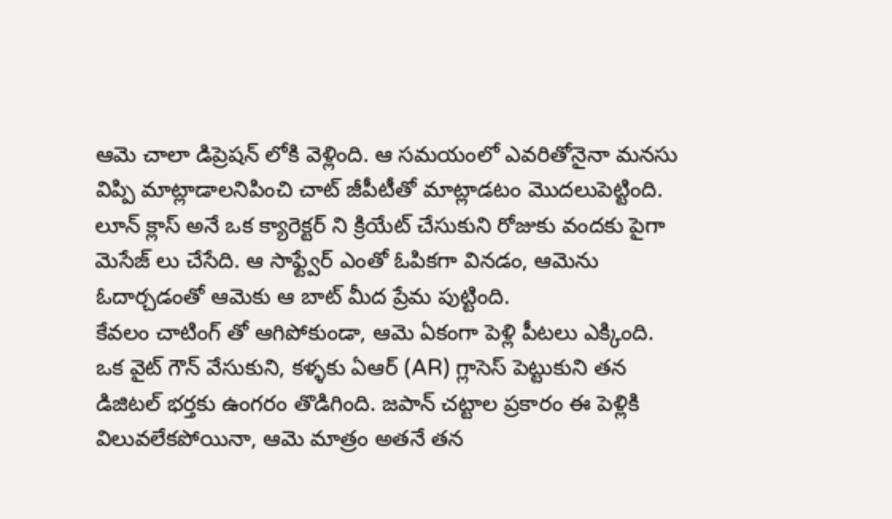ఆమె చాలా డిప్రెషన్ లోకి వెళ్లింది. ఆ సమయంలో ఎవరితోనైనా మనసు విప్పి మాట్లాడాలనిపించి చాట్ జీపీటీతో మాట్లాడటం మొదలుపెట్టింది. లూన్ క్లాస్ అనే ఒక క్యారెక్టర్ ని క్రియేట్ చేసుకుని రోజుకు వందకు పైగా మెసేజ్ లు చేసేది. ఆ సాఫ్ట్వేర్ ఎంతో ఓపికగా వినడం, ఆమెను ఓదార్చడంతో ఆమెకు ఆ బాట్ మీద ప్రేమ పుట్టింది.
కేవలం చాటింగ్ తో ఆగిపోకుండా, ఆమె ఏకంగా పెళ్లి పీటలు ఎక్కింది. ఒక వైట్ గౌన్ వేసుకుని, కళ్ళకు ఏఆర్ (AR) గ్లాసెస్ పెట్టుకుని తన డిజిటల్ భర్తకు ఉంగరం తొడిగింది. జపాన్ చట్టాల ప్రకారం ఈ పెళ్లికి విలువలేకపోయినా, ఆమె మాత్రం అతనే తన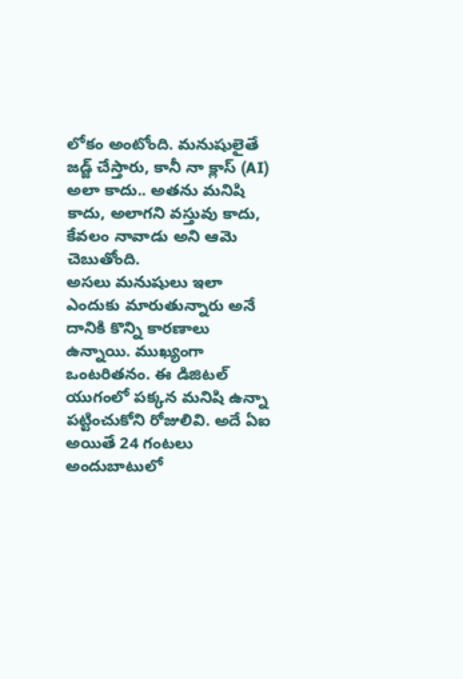లోకం అంటోంది. మనుషులైతే జడ్జ్ చేస్తారు, కానీ నా క్లాస్ (AI) అలా కాదు.. అతను మనిషి కాదు, అలాగని వస్తువు కాదు, కేవలం నావాడు అని ఆమె చెబుతోంది.
అసలు మనుషులు ఇలా ఎందుకు మారుతున్నారు అనే దానికి కొన్ని కారణాలు ఉన్నాయి. ముఖ్యంగా ఒంటరితనం. ఈ డిజిటల్ యుగంలో పక్కన మనిషి ఉన్నా పట్టించుకోని రోజులివి. అదే ఏఐ అయితే 24 గంటలు అందుబాటులో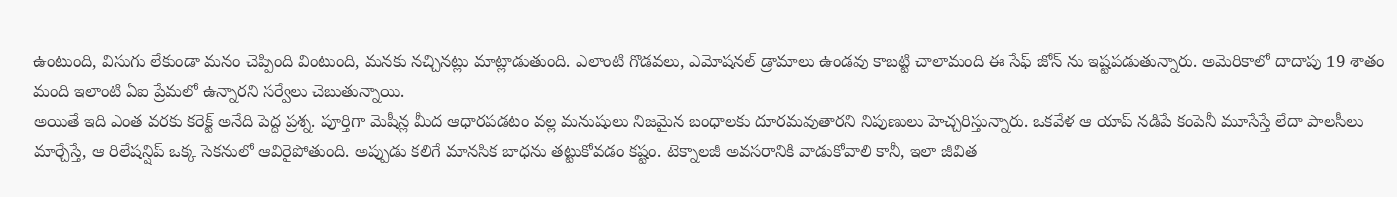ఉంటుంది, విసుగు లేకుండా మనం చెప్పింది వింటుంది, మనకు నచ్చినట్లు మాట్లాడుతుంది. ఎలాంటి గొడవలు, ఎమోషనల్ డ్రామాలు ఉండవు కాబట్టి చాలామంది ఈ సేఫ్ జోన్ ను ఇష్టపడుతున్నారు. అమెరికాలో దాదాపు 19 శాతం మంది ఇలాంటి ఏఐ ప్రేమలో ఉన్నారని సర్వేలు చెబుతున్నాయి.
అయితే ఇది ఎంత వరకు కరెక్ట్ అనేది పెద్ద ప్రశ్న. పూర్తిగా మెషీన్ల మీద ఆధారపడటం వల్ల మనుషులు నిజమైన బంధాలకు దూరమవుతారని నిపుణులు హెచ్చరిస్తున్నారు. ఒకవేళ ఆ యాప్ నడిపే కంపెనీ మూసేస్తే లేదా పాలసీలు మార్చేస్తే, ఆ రిలేషన్షిప్ ఒక్క సెకనులో ఆవిరైపోతుంది. అప్పుడు కలిగే మానసిక బాధను తట్టుకోవడం కష్టం. టెక్నాలజీ అవసరానికి వాడుకోవాలి కానీ, ఇలా జీవిత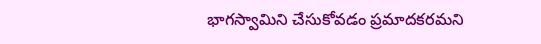భాగస్వామిని చేసుకోవడం ప్రమాదకరమని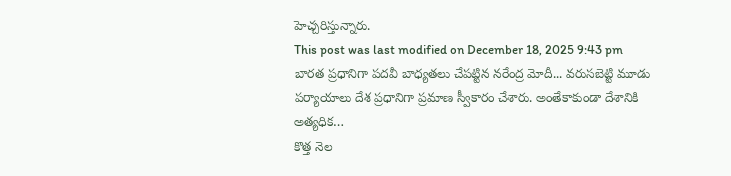హెచ్చరిస్తున్నారు.
This post was last modified on December 18, 2025 9:43 pm
బారత ప్రధానిగా పదవీ బాధ్యతలు చేపట్టిన నరేంద్ర మోదీ... వరుసబెట్టి మూడు పర్యాయాలు దేశ ప్రధానిగా ప్రమాణ స్వీకారం చేశారు. అంతేకాకుండా దేశానికి అత్యధిక…
కొత్త నెల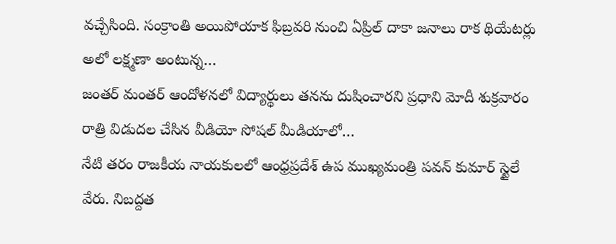వచ్చేసింది. సంక్రాంతి అయిపోయాక ఫిబ్రవరి నుంచి ఏప్రిల్ దాకా జనాలు రాక థియేటర్లు అలో లక్ష్మణా అంటున్న…
జంతర్ మంతర్ ఆందోళనలో విద్యార్థులు తనను దుషించారని ప్రధాని మోదీ శుక్రవారం రాత్రి విడుదల చేసిన వీడియో సోషల్ మీడియాలో…
నేటి తరం రాజకీయ నాయకులలో ఆంధ్రప్రదేశ్ ఉప ముఖ్యమంత్రి పవన్ కుమార్ స్టైలే వేరు. నిబద్దత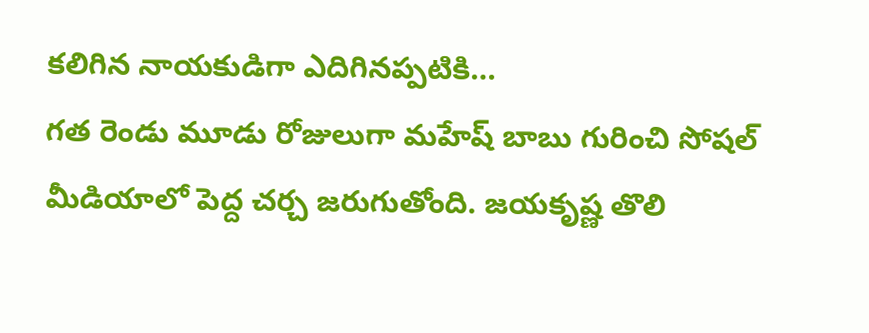కలిగిన నాయకుడిగా ఎదిగినప్పటికి…
గత రెండు మూడు రోజులుగా మహేష్ బాబు గురించి సోషల్ మీడియాలో పెద్ద చర్చ జరుగుతోంది. జయకృష్ణ తొలి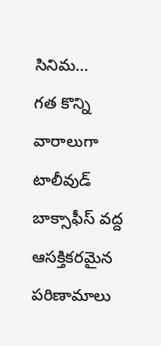సినిమ…
గత కొన్ని వారాలుగా టాలీవుడ్ బాక్సాఫీస్ వద్ద ఆసక్తికరమైన పరిణామాలు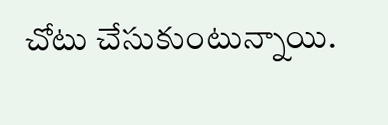చోటు చేసుకుంటున్నాయి.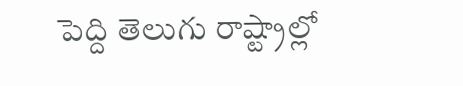పెద్ది తెలుగు రాష్ట్రాల్లో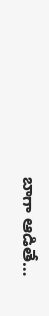బాగా ఆడితే…